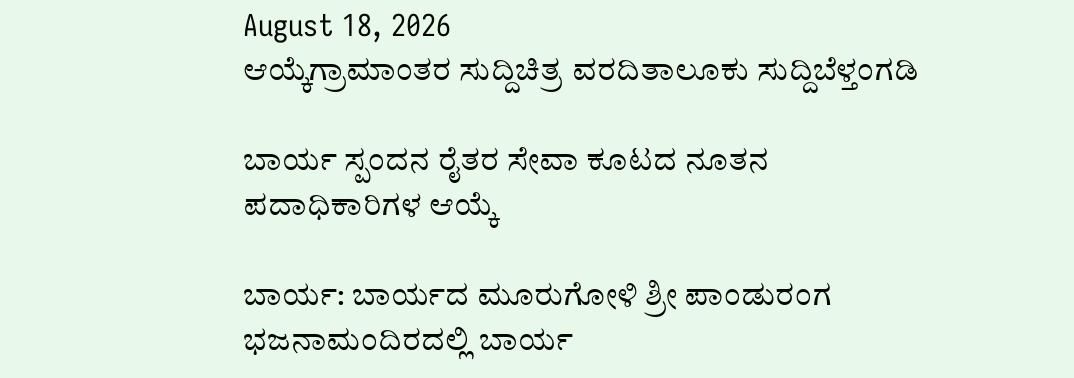August 18, 2026
ಆಯ್ಕೆಗ್ರಾಮಾಂತರ ಸುದ್ದಿಚಿತ್ರ ವರದಿತಾಲೂಕು ಸುದ್ದಿಬೆಳ್ತಂಗಡಿ

ಬಾರ್ಯ ಸ್ಪಂದನ ರೈತರ ಸೇವಾ ಕೂಟದ ನೂತನ ಪದಾಧಿಕಾರಿಗಳ ಆಯ್ಕೆ

ಬಾರ್ಯ: ಬಾರ್ಯದ ಮೂರುಗೋಳಿ ಶ್ರೀ ಪಾಂಡುರಂಗ ಭಜನಾಮಂದಿರದಲ್ಲಿ‌ ಬಾರ್ಯ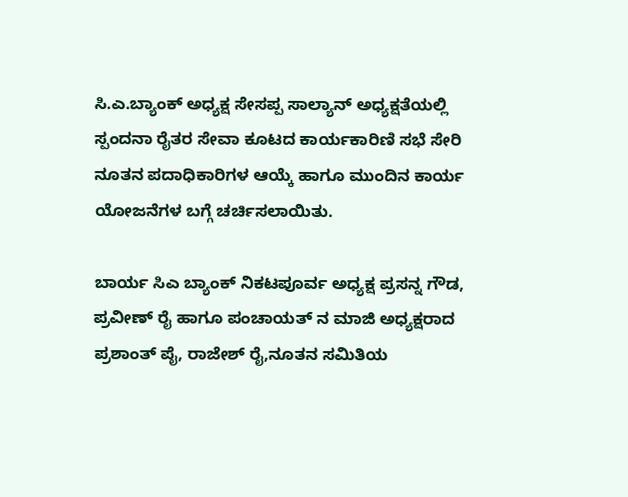ಸಿ.ಎ.ಬ್ಯಾಂಕ್ ಅಧ್ಯಕ್ಷ ಸೇಸಪ್ಪ ಸಾಲ್ಯಾನ್ ಅಧ್ಯಕ್ಷತೆಯಲ್ಲಿ ಸ್ಪಂದನಾ ರೈತರ ಸೇವಾ ಕೂಟದ ಕಾರ್ಯಕಾರಿಣಿ ಸಭೆ ಸೇರಿ ನೂತನ ಪದಾಧಿಕಾರಿಗಳ ಆಯ್ಕೆ ಹಾಗೂ ಮುಂದಿನ ಕಾರ್ಯ ಯೋಜನೆಗಳ ಬಗ್ಗೆ ಚರ್ಚಿಸಲಾಯಿತು.

ಬಾರ್ಯ ಸಿಎ ಬ್ಯಾಂಕ್ ನಿಕಟಪೂರ್ವ ಅಧ್ಯಕ್ಷ ಪ್ರಸನ್ನ ಗೌಡ, ಪ್ರವೀಣ್ ರೈ ಹಾಗೂ ಪಂಚಾಯತ್ ನ ಮಾಜಿ ಅಧ್ಯಕ್ಷರಾದ ಪ್ರಶಾಂತ್ ಪೈ, ರಾಜೇಶ್ ರೈ,ನೂತನ ಸಮಿತಿಯ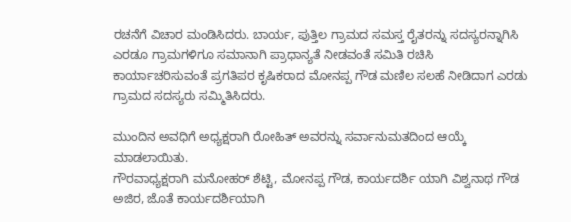ರಚನೆಗೆ ವಿಚಾರ ಮಂಡಿಸಿದರು. ಬಾರ್ಯ‌, ಪುತ್ತಿಲ ಗ್ರಾಮದ ಸಮಸ್ತ ರೈತರನ್ನು ಸದಸ್ಯರನ್ನಾಗಿಸಿ ಎರಡೂ ಗ್ರಾಮಗಳಿಗೂ ಸಮಾನಾಗಿ ಪ್ರಾಧಾನ್ಯತೆ ನೀಡವಂತೆ ಸಮಿತಿ ರಚಿಸಿ ಕಾರ್ಯಾಚರಿಸುವಂತೆ ಪ್ರಗತಿಪರ ಕೃಷಿಕರಾದ ಮೋನಪ್ಪ ಗೌಡ ಮಣಿಲ ಸಲಹೆ ನೀಡಿದಾಗ ಎರಡು ಗ್ರಾಮದ ಸದಸ್ಯರು ಸಮ್ಮಿತಿಸಿದರು.

ಮುಂದಿನ ಅವಧಿಗೆ ಅಧ್ಯಕ್ಷರಾಗಿ ರೋಹಿತ್ ಅವರನ್ನು ಸರ್ವಾನುಮತದಿಂದ ಆಯ್ಕೆ ಮಾಡಲಾಯಿತು.
ಗೌರವಾಧ್ಯಕ್ಷರಾಗಿ ಮನೋಹರ್ ಶೆಟ್ಟಿ, ಮೋನಪ್ಪ ಗೌಡ, ಕಾರ್ಯದರ್ಶಿ ಯಾಗಿ ವಿಶ್ವನಾಥ ಗೌಡ ಅಜಿರ, ಜೊತೆ ಕಾರ್ಯದರ್ಶಿಯಾಗಿ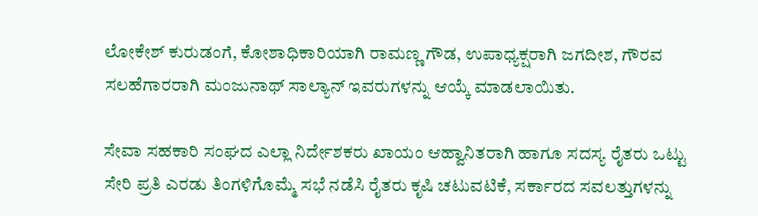ಲೋಕೇಶ್ ಕುರುಡಂಗೆ, ಕೋಶಾಧಿಕಾರಿಯಾಗಿ ರಾಮಣ್ಣ ಗೌಡ, ಉಪಾಧ್ಯಕ್ಷರಾಗಿ ಜಗದೀಶ, ಗೌರವ ಸಲಹೆಗಾರರಾಗಿ ಮಂಜುನಾಥ್ ಸಾಲ್ಯಾನ್ ಇವರುಗಳನ್ನು ಆಯ್ಕೆ ಮಾಡಲಾಯಿತು.

ಸೇವಾ ಸಹಕಾರಿ ಸಂಘದ ಎಲ್ಲಾ ನಿರ್ದೇಶಕರು ಖಾಯಂ ಆಹ್ವಾನಿತರಾಗಿ ಹಾಗೂ ಸದಸ್ಯ ರೈತರು ಒಟ್ಟು ಸೇರಿ ಪ್ರತಿ ಎರಡು ತಿಂಗಳಿಗೊಮ್ಮೆ ಸಭೆ ನಡೆಸಿ ರೈತರು ಕೃಷಿ ಚಟುವಟಿಕೆ, ಸರ್ಕಾರದ ಸವಲತ್ತುಗಳನ್ನು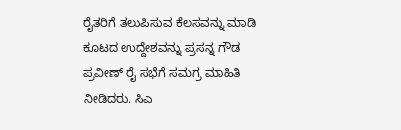ರೈತರಿಗೆ ತಲುಪಿಸುವ ಕೆಲಸವನ್ನು ಮಾಡಿ ಕೂಟದ ಉದ್ದೇಶವನ್ನು ಪ್ರಸನ್ನ ಗೌಡ ಪ್ರವೀಣ್ ರೈ ಸಭೆಗೆ ಸಮಗ್ರ ಮಾಹಿತಿ ನೀಡಿದರು. ಸಿಎ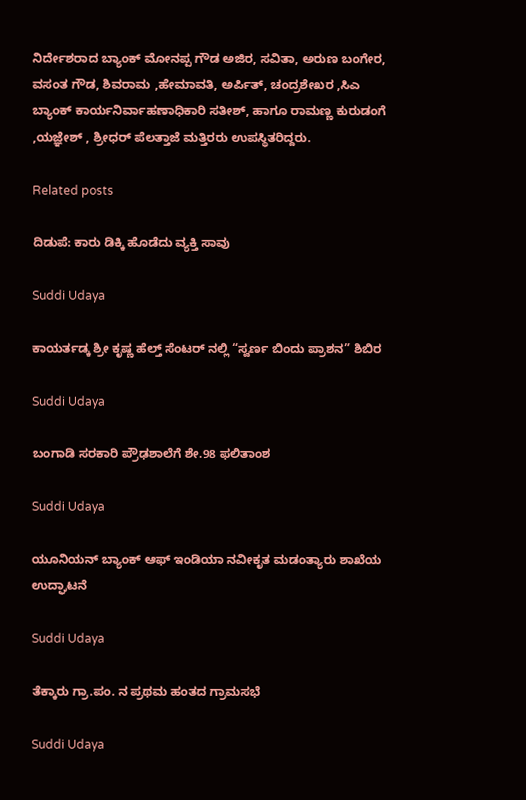ನಿರ್ದೇಶರಾದ ಬ್ಯಾಂಕ್ ಮೋನಪ್ಪ ಗೌಡ ಅಜಿರ, ಸವಿತಾ, ಅರುಣ ಬಂಗೇರ, ವಸಂತ ಗೌಡ, ಶಿವರಾಮ ,ಹೇಮಾವತಿ, ಅರ್ಪಿತ್, ಚಂದ್ರಶೇಖರ ,ಸಿಎ ಬ್ಯಾಂಕ್ ಕಾರ್ಯನಿರ್ವಾಹಣಾಧಿಕಾರಿ ಸತೀಶ್, ಹಾಗೂ ರಾಮಣ್ಣ ಕುರುಡಂಗೆ ,ಯಜ್ಞೇಶ್ , ಶ್ರೀಧರ್ ಪೆಲತ್ತಾಜೆ ಮತ್ತಿರರು ಉಪಸ್ಥಿತರಿದ್ದರು.

Related posts

ದಿಡುಪೆ: ಕಾರು ಡಿಕ್ಕಿ ಹೊಡೆದು ವ್ಯಕ್ತಿ ಸಾವು

Suddi Udaya

ಕಾಯರ್ತಡ್ಕ ಶ್ರೀ ಕೃಷ್ಣ ಹೆಲ್ತ್ ಸೆಂಟರ್ ನಲ್ಲಿ “ಸ್ವರ್ಣ ಬಿಂದು ಪ್ರಾಶನ” ಶಿಬಿರ

Suddi Udaya

ಬಂಗಾಡಿ ಸರಕಾರಿ ಪ್ರೌಢಶಾಲೆಗೆ ಶೇ.98 ಫಲಿತಾಂಶ

Suddi Udaya

ಯೂನಿಯನ್ ಬ್ಯಾಂಕ್ ಆಫ್ ಇಂಡಿಯಾ ನವೀಕೃತ ಮಡಂತ್ಯಾರು ಶಾಖೆಯ ಉದ್ಘಾಟನೆ

Suddi Udaya

ತೆಕ್ಕಾರು ಗ್ರಾ.ಪಂ. ನ ಪ್ರಥಮ ಹಂತದ ಗ್ರಾಮಸಭೆ

Suddi Udaya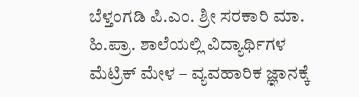ಬೆಳ್ತಂಗಡಿ ಪಿ.ಎಂ. ಶ್ರೀ ಸರಕಾರಿ ಮಾ. ಹಿ.ಪ್ರಾ. ಶಾಲೆಯಲ್ಲಿ ವಿದ್ಯಾರ್ಥಿಗಳ ಮೆಟ್ರಿಕ್ ಮೇಳ – ವ್ಯವಹಾರಿಕ ಜ್ಞಾನಕ್ಕೆ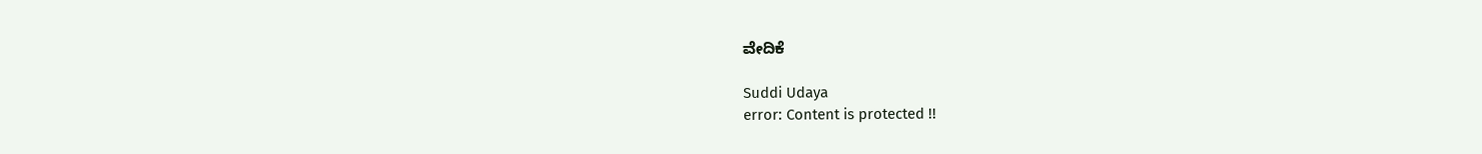ವೇದಿಕೆ

Suddi Udaya
error: Content is protected !!